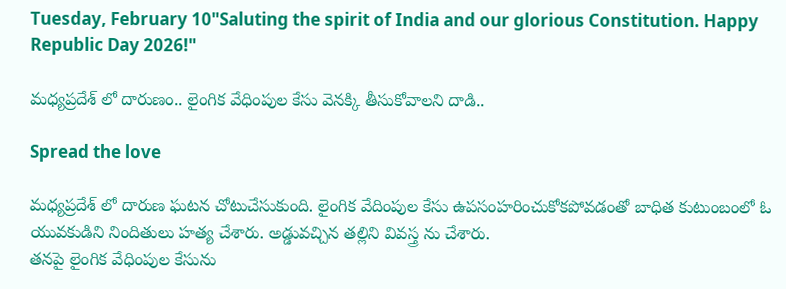Tuesday, February 10"Saluting the spirit of India and our glorious Constitution. Happy Republic Day 2026!"

మధ్యప్రదేశ్ లో దారుణం.. లైంగిక వేధింపుల కేసు వెనక్కి తీసుకోవాలని దాడి..

Spread the love

మధ్యప్రదేశ్ లో దారుణ ఘటన చోటుచేసుకుంది. లైంగిక వేదింపుల కేసు ఉపసంహరించుకోకపోవడంతో బాధిత కుటుంబంలో ఓ యువకుడిని నిందితులు హత్య చేశారు. అడ్డువచ్చిన తల్లిని వివస్త్ర ను చేశారు.
తనపై లైంగిక వేధింపుల కేసును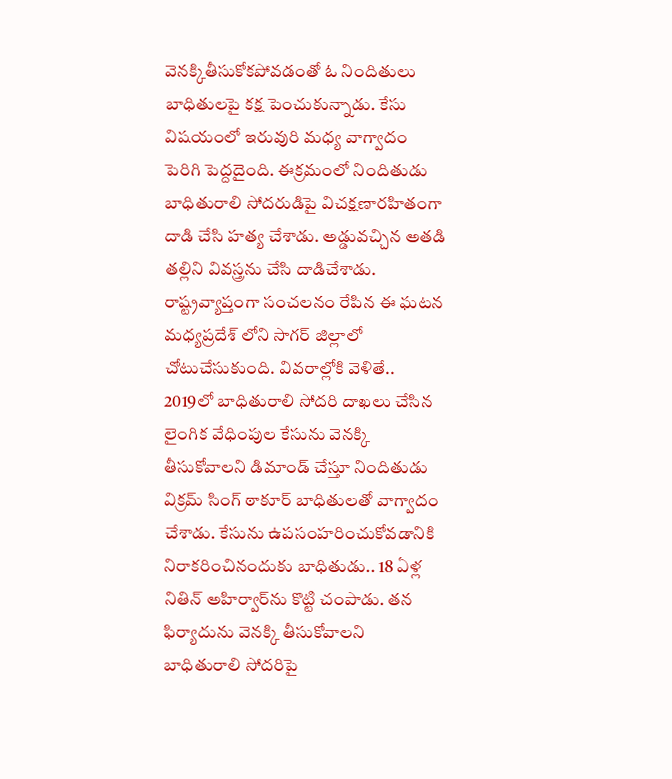వెనక్కితీసుకోకపోవడంతో ఓ నిందితులు బాధితులపై కక్ష పెంచుకున్నాడు. కేసు విషయంలో ఇరువురి మధ్య వాగ్వాదం పెరిగి పెద్దదైంది. ఈక్రమంలో నిందితుడు బాధితురాలి సోదరుడిపై విచక్షణారహితంగా దాడి చేసి హత్య చేశాడు. అడ్డువచ్చిన అతడి తల్లిని వివస్త్రను చేసి దాడిచేశాడు. రాష్ట్రవ్యాప్తంగా సంచలనం రేపిన ఈ ఘటన మధ్యప్రదేశ్ లోని సాగర్ జిల్లాలో చోటుచేసుకుంది. వివరాల్లోకి వెళితే..
2019లో బాధితురాలి సోదరి దాఖలు చేసిన లైంగిక వేధింపుల కేసును వెనక్కి తీసుకోవాలని డిమాండ్ చేస్తూ నిందితుడు విక్రమ్ సింగ్ ఠాకూర్ బాధితులతో వాగ్వాదం చేశాడు. కేసును ఉపసంహరించుకోవడానికి నిరాకరించినందుకు బాధితుడు.. 18 ఏళ్ల నితిన్ అహిర్వార్‌ను కొట్టి చంపాడు. తన ఫిర్యాదును వెనక్కి తీసుకోవాలని బాధితురాలి సోదరిపై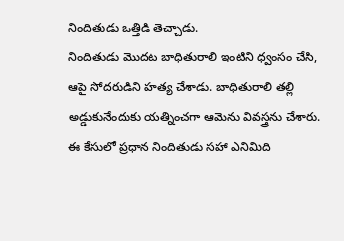నిందితుడు ఒత్తిడి తెచ్చాడు.
నిందితుడు మొదట బాధితురాలి ఇంటిని ధ్వంసం చేసి, ఆపై సోదరుడిని హత్య చేశాడు. బాధితురాలి తల్లి అడ్డుకునేందుకు యత్నించగా ఆమెను వివస్త్రను చేశారు.
ఈ కేసులో ప్రధాన నిందితుడు సహా ఎనిమిది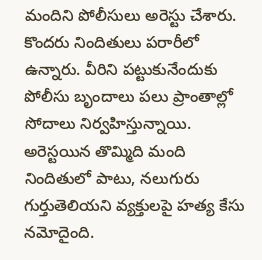మందిని పోలీసులు అరెస్టు చేశారు. కొందరు నిందితులు పరారీలో ఉన్నారు. వీరిని పట్టుకునేందుకు పోలీసు బృందాలు పలు ప్రాంతాల్లో సోదాలు నిర్వహిస్తున్నాయి. అరెస్టయిన తొమ్మిది మంది నిందితులో పాటు, నలుగురు గుర్తుతెలియని వ్యక్తులపై హత్య కేసు నమోదైంది.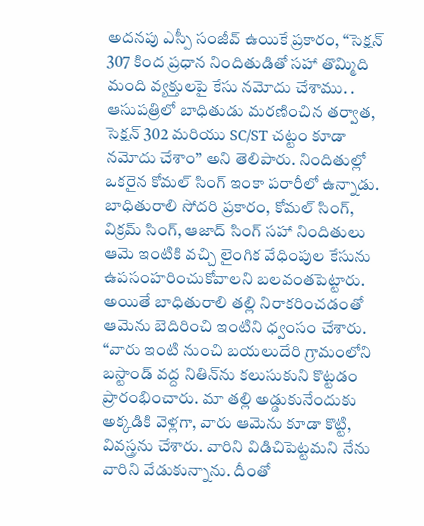అదనపు ఎస్పీ సంజీవ్ ఉయికే ప్రకారం, “సెక్షన్ 307 కింద ప్రధాన నిందితుడితో సహా తొమ్మిది మంది వ్యక్తులపై కేసు నమోదు చేశాము. . ఆసుపత్రిలో బాధితుడు మరణించిన తర్వాత, సెక్షన్ 302 మరియు SC/ST చట్టం కూడా నమోదు చేశాం’’ అని తెలిపారు. నిందితుల్లో ఒకరైన కోమల్ సింగ్ ఇంకా పరారీలో ఉన్నాడు.
బాధితురాలి సోదరి ప్రకారం, కోమల్ సింగ్, విక్రమ్ సింగ్, ఆజాద్ సింగ్ సహా నిందితులు ఆమె ఇంటికి వచ్చి లైంగిక వేధింపుల కేసును ఉపసంహరించుకోవాలని బలవంతపెట్టారు. అయితే బాధితురాలి తల్లి నిరాకరించడంతో ఆమెను బెదిరించి ఇంటిని ధ్వంసం చేశారు.
“వారు ఇంటి నుంచి బయలుదేరి గ్రామంలోని బస్టాండ్ వద్ద నితిన్‌ను కలుసుకుని కొట్టడం ప్రారంభించారు. మా తల్లి అడ్డుకునేందుకు అక్కడికి వెళ్లగా, వారు ఆమెను కూడా కొట్టి, వివస్త్రను చేశారు. వారిని విడిచిపెట్టమని నేను వారిని వేడుకున్నాను. దీంతో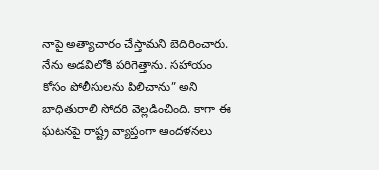నాపై అత్యాచారం చేస్తామని బెదిరించారు. నేను అడవిలోకి పరిగెత్తాను. సహాయం కోసం పోలీసులను పిలిచాను” అని బాధితురాలి సోదరి వెల్లడించింది. కాగా ఈ ఘటనపై రాష్ట్ర వ్యాప్తంగా ఆందళనలు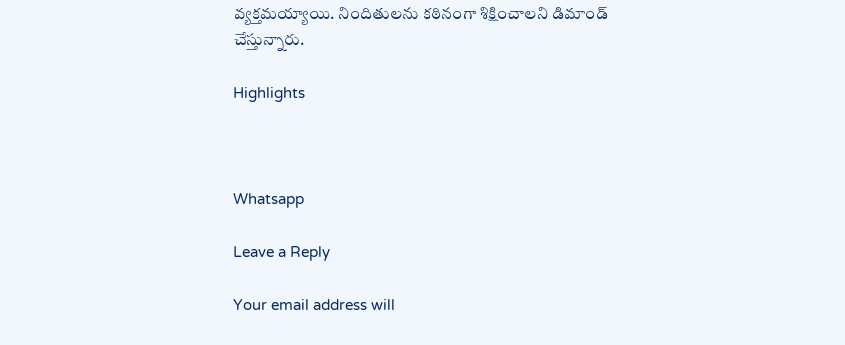వ్యక్తమయ్యాయి. నిందితులను కఠినంగా శిక్షించాలని డిమాండ్ చేస్తున్నారు.

Highlights



Whatsapp

Leave a Reply

Your email address will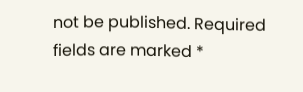not be published. Required fields are marked *